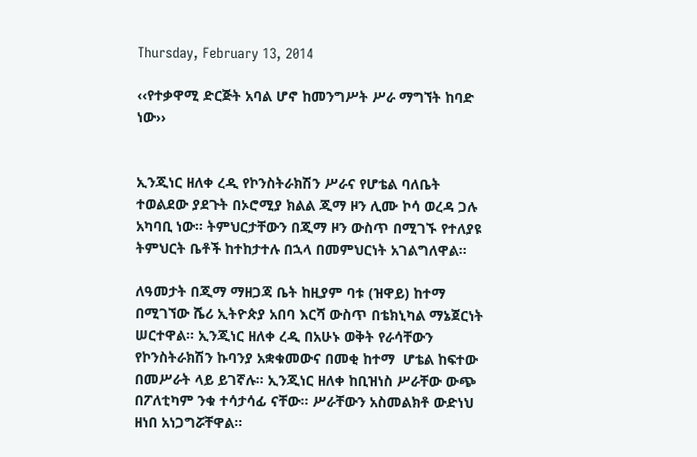Thursday, February 13, 2014

‹‹የተቃዋሚ ድርጅት አባል ሆኖ ከመንግሥት ሥራ ማግኘት ከባድ ነው››


ኢንጂነር ዘለቀ ረዲ የኮንስትራክሽን ሥራና የሆቴል ባለቤት
ተወልደው ያደጉት በኦሮሚያ ክልል ጂማ ዞን ሊሙ ኮሳ ወረዳ ጋሉ አካባቢ ነው፡፡ ትምህርታቸውን በጂማ ዞን ውስጥ በሚገኙ የተለያዩ ትምህርት ቤቶች ከተከታተሉ በኋላ በመምህርነት አገልግለዋል፡፡

ለዓመታት በጂማ ማዘጋጃ ቤት ከዚያም ባቱ (ዝዋይ) ከተማ በሚገኘው ሼሪ ኢትዮጵያ አበባ እርሻ ውስጥ በቴክኒካል ማኔጀርነት ሠርተዋል፡፡ ኢንጂነር ዘለቀ ረዲ በአሁኑ ወቅት የራሳቸውን የኮንስትራክሽን ኩባንያ አቋቁመውና በመቂ ከተማ  ሆቴል ከፍተው በመሥራት ላይ ይገኛሉ፡፡ ኢንጂነር ዘለቀ ከቢዝነስ ሥራቸው ውጭ በፖለቲካም ንቁ ተሳታሳፊ ናቸው፡፡ ሥራቸውን አስመልክቶ ውድነህ ዘነበ አነጋግሯቸዋል፡፡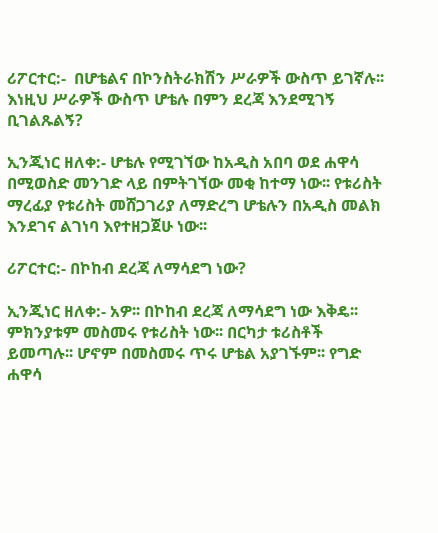ሪፖርተር:-  በሆቴልና በኮንስትራክሽን ሥራዎች ውስጥ ይገኛሉ፡፡ እነዚህ ሥራዎች ውስጥ ሆቴሉ በምን ደረጃ እንደሚገኝ ቢገልጹልኝ?

ኢንጂነር ዘለቀ:- ሆቴሉ የሚገኘው ከአዲስ አበባ ወደ ሐዋሳ በሚወስድ መንገድ ላይ በምትገኘው መቂ ከተማ ነው፡፡ የቱሪስት ማረፊያ የቱሪስት መሸጋገሪያ ለማድረግ ሆቴሉን በአዲስ መልክ  እንደገና ልገነባ እየተዘጋጀሁ ነው፡፡

ሪፖርተር:- በኮከብ ደረጃ ለማሳደግ ነው?

ኢንጂነር ዘለቀ:- አዎ፡፡ በኮከብ ደረጃ ለማሳደግ ነው እቅዴ፡፡ ምክንያቱም መስመሩ የቱሪስት ነው፡፡ በርካታ ቱሪስቶች ይመጣሉ፡፡ ሆኖም በመስመሩ ጥሩ ሆቴል አያገኙም፡፡ የግድ ሐዋሳ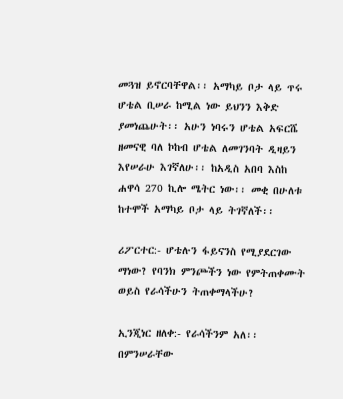መጓዝ ይኖርባቸዋል፡፡ አማካይ ቦታ ላይ ጥሩ ሆቴል ቢሠራ ከሚል ነው ይህንን እቅድ ያመነጨሁት፡፡ አሁን ነባሩን ሆቴል አፍርሼ ዘመናዊ ባለ ኮከብ ሆቴል ለመገንባት ዲዛይን እየሠራሁ እገኛለሁ፡፡ ከአዲስ አበባ እስከ ሐዋሳ 270 ኪሎ ሜትር ነው፡፡ መቂ በሁለቱ ከተሞች አማካይ ቦታ ላይ ትገኛለች፡፡

ሪፖርተር:- ሆቴሉን ፋይናንስ የሚያደርገው ማነው? የባንክ ምንጮችን ነው የምትጠቀሙት ወይስ የራሳችሁን ትጠቀማላችሁ?

ኢንጂነር ዘለቀ:- የራሳችንም አለ፡፡ በምንሠራቸው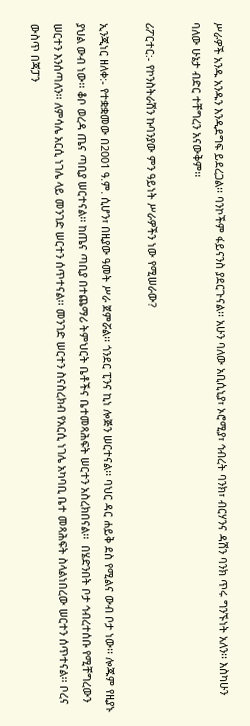ሥራዎች አንዱ አንዱን እንዲደግፍ ይደረጋል፡፡ ባንኮችም ፋይናንስ ያደርጉናል፡፡ አሁን ባለው አቢሲኒያ፣ ኦሮሚያ፣ ኅብረት ባንክ፣ ብርሃንና ዳሽን ባንክ ጥሩ ግንኙነት አለን፡፡ እስካሁን ባለው ሁኔታ ብድር ተቸግረን አናውቅም፡፡

ሪፖርተር:- የኮንስትራሽን ኩባንያው ምን ዓይነት ሥራዎችን ነው የሚሠራው?

ኢንጂነር ዘለቀ:- የተቋቋመው በ2001 ዓ.ም. ሲሆን፣ በዚያው ዓመት ሥራ ጀምሯል፡፡ ጎንደር ፒንና ኪነ ሎጅን ሠርተናል፡፡ ባህር ዳር ሐይቅ ደስ የሚልና ውብ ቦታ ነው፡፡ ሎጁም የዚያኑ ያህል ውብ ነው፡፡ ቆቦ ወረዳ ጤና ጣቢያ ሠርተናል፡፡ ከጤና ጣቢያ በተጨማሪ ትምህርት ቤቶችና ቤተመጻሕፍት ሠርተን አስረክበናል፡፡  በሄድንበት ቦታ ኅብረተሰቡ የሚቸግረውን ሠርተን እንሰጣለን፡፡ ለምሳሌ አርሲ ነገሌ ላይ መንገድ ሠርተን ሰጥተናል፡፡ መንገድ ሠርተን ስናስረክብ የአርሲ ነገሌ አካባቢ ቤተ መጻሕፍት ስላልነበረው ሠርተን ሰጥተናል፡፡ ቦረና ውስጥ በጃፓን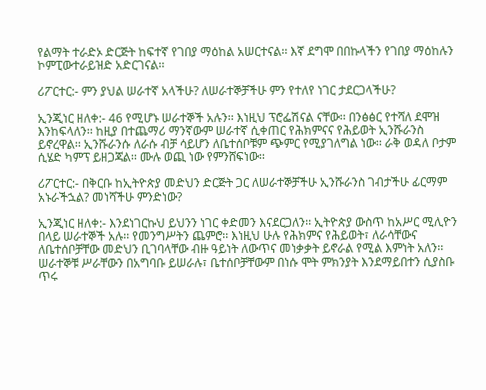የልማት ተራድኦ ድርጅት ከፍተኛ የገበያ ማዕከል አሠርተናል፡፡ እኛ ደግሞ በበኩላችን የገበያ ማዕከሉን ኮምፒውተራይዝድ አድርገናል፡፡

ሪፖርተር:- ምን ያህል ሠራተኛ አላችሁ? ለሠራተኞቻችሁ ምን የተለየ ነገር ታደርጋላችሁ?

ኢንጂነር ዘለቀ:- 46 የሚሆኑ ሠራተኞች አሉን፡፡ እነዚህ ፕሮፌሽናል ናቸው፡፡ በንፅፅር የተሻለ ደሞዝ እንከፍላለን፡፡ ከዚያ በተጨማሪ ማንኛውም ሠራተኛ ሲቀጠር የሕክምናና የሕይወት ኢንሹራንስ ይኖረዋል፡፡ ኢንሹራንሱ ለራሱ ብቻ ሳይሆን ለቤተሰቦቹም ጭምር የሚያገለግል ነው፡፡ ራቅ ወዳለ ቦታም ሲሄድ ካምፕ ይዘጋጃል፡፡ ሙሉ ወጪ ነው የምንሸፍነው፡፡

ሪፖርተር:- በቅርቡ ከኢትዮጵያ መድህን ድርጅት ጋር ለሠራተኞቻችሁ ኢንሹራንስ ገብታችሁ ፊርማም አኑራችኋል? መነሻችሁ ምንድነው?

ኢንጂነር ዘለቀ:- እንደነገርኩህ ይህንን ነገር ቀድመን እናደርጋለን፡፡ ኢትዮጵያ ውስጥ ከአሥር ሚሊዮን በላይ ሠራተኞች አሉ፡፡ የመንግሥትን ጨምሮ፡፡ እነዚህ ሁሉ የሕክምና የሕይወት፣ ለራሳቸውና ለቤተሰቦቻቸው መድህን ቢገባላቸው ብዙ ዓይነት ለውጥና መነቃቃት ይኖራል የሚል እምነት አለን፡፡ ሠራተኞቹ ሥራቸውን በአግባቡ ይሠራሉ፣ ቤተሰቦቻቸውም በነሱ ሞት ምክንያት እንደማይበተን ሲያስቡ ጥሩ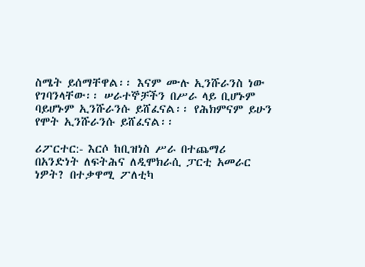ስሜት ይሰማቸዋል፡፡ እናም ሙሉ ኢንሹራንስ ነው የገባንላቸው፡፡ ሠራተኞቻችን በሥራ ላይ ቢሆኑም ባይሆኑም ኢንሹራንሱ ይሸፈናል፡፡ የሕክምናም ይሁን የሞት ኢንሹራንሱ ይሸፈናል፡፡

ሪፖርተር:- እርሶ ከቢዝነስ ሥራ በተጨማሪ በአንድነት ለፍትሕና ለዲሞክራሲ ፓርቲ አመራር ነዎት? በተቃዋሚ ፖለቲካ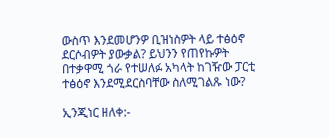ውስጥ እንደመሆንዎ ቢዝነስዎት ላይ ተፅዕኖ ደርሶብዎት ያውቃል? ይህንን የጠየኩዎት በተቃዋሚ ጎራ የተሠለፉ አካላት ከገዥው ፓርቲ ተፅዕኖ እንደሚደርስባቸው ስለሚገልጹ ነው?

ኢንጂነር ዘለቀ:-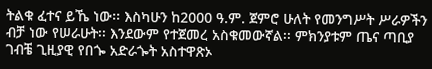ትልቁ ፈተና ይኼ ነው፡፡ እስካሁን ከ2000 ዓ.ም. ጀምሮ ሁለት የመንግሥት ሥራዎችን ብቻ ነው የሠራሁት፡፡ እንደውም የተጀመረ አስቁመውኛል፡፡ ምክንያቱም ጤና ጣቢያ ገብቼ ጊዚያዊ የበጐ አድራጐት አስተዋጽኦ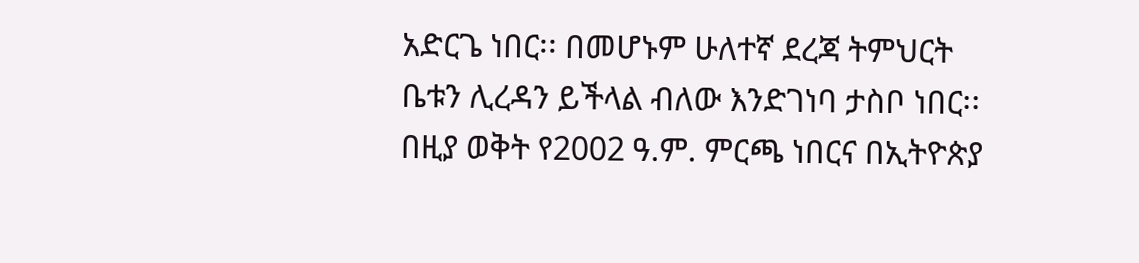አድርጌ ነበር፡፡ በመሆኑም ሁለተኛ ደረጃ ትምህርት ቤቱን ሊረዳን ይችላል ብለው እንድገነባ ታስቦ ነበር፡፡ በዚያ ወቅት የ2002 ዓ.ም. ምርጫ ነበርና በኢትዮጵያ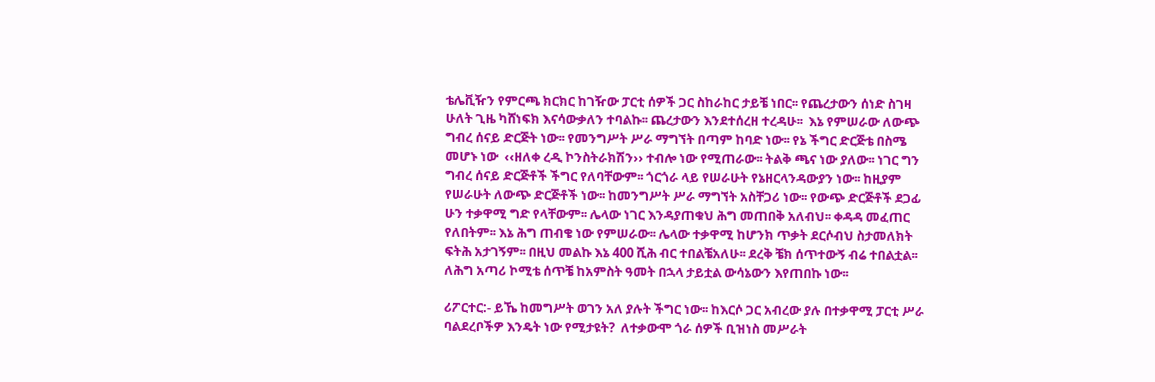ቴሌቪዥን የምርጫ ክርክር ከገዥው ፓርቲ ሰዎች ጋር ስከራከር ታይቼ ነበር፡፡ የጨረታውን ሰነድ ስገዛ ሁለት ጊዜ ካሸነፍክ እናሳውቃለን ተባልኩ፡፡ ጨረታውን እንደተሰረዘ ተረዳሁ፡፡  እኔ የምሠራው ለውጭ ግብረ ሰናይ ድርጅት ነው፡፡ የመንግሥት ሥራ ማግኘት በጣም ከባድ ነው፡፡ የኔ ችግር ድርጅቴ በስሜ መሆኑ ነው  ‹‹ዘለቀ ረዲ ኮንስትራክሽን›› ተብሎ ነው የሚጠራው፡፡ ትልቅ ጫና ነው ያለው፡፡ ነገር ግን ግብረ ሰናይ ድርጅቶች ችግር የለባቸውም፡፡ ጎርጎራ ላይ የሠራሁት የኔዘርላንዳውያን ነው፡፡ ከዚያም የሠራሁት ለውጭ ድርጅቶች ነው፡፡ ከመንግሥት ሥራ ማግኘት አስቸጋሪ ነው፡፡ የውጭ ድርጅቶች ደጋፊ ሁን ተቃዋሚ ግድ የላቸውም፡፡ ሌላው ነገር እንዳያጠቁህ ሕግ መጠበቅ አለብህ፡፡ ቀዳዳ መፈጠር የለበትም፡፡ እኔ ሕግ ጠብቄ ነው የምሠራው፡፡ ሌላው ተቃዋሚ ከሆንክ ጥቃት ደርሶብህ ስታመለክት ፍትሕ አታገኝም፡፡ በዚህ መልኩ እኔ 400 ሺሕ ብር ተበልቼአለሁ፡፡ ደረቅ ቼክ ሰጥተውኝ ብሬ ተበልቷል፡፡ ለሕግ አጣሪ ኮሚቴ ሰጥቼ ከአምስት ዓመት በኋላ ታይቷል ውሳኔውን እየጠበኩ ነው፡፡

ሪፖርተር:- ይኼ ከመግሥት ወገን አለ ያሉት ችግር ነው፡፡ ከእርሶ ጋር አብረው ያሉ በተቃዋሚ ፓርቲ ሥራ ባልደረቦችዎ እንዴት ነው የሚታዩት?  ለተቃውሞ ጎራ ሰዎች ቢዝነስ መሥራት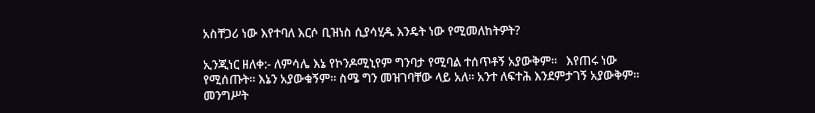አስቸጋሪ ነው እየተባለ እርሶ ቢዝነስ ሲያሳሂዱ እንዴት ነው የሚመለከትዎት?

ኢንጂነር ዘለቀ:- ለምሳሌ እኔ የኮንዶሚኒየም ግንባታ የሚባል ተሰጥቶኝ አያውቅም፡፡   እየጠሩ ነው የሚሰጡት፡፡ እኔን አያውቁኝም፡፡ ስሜ ግን መዝገባቸው ላይ አለ፡፡ አንተ ለፍተሕ እንደምታገኝ አያውቅም፡፡ መንግሥት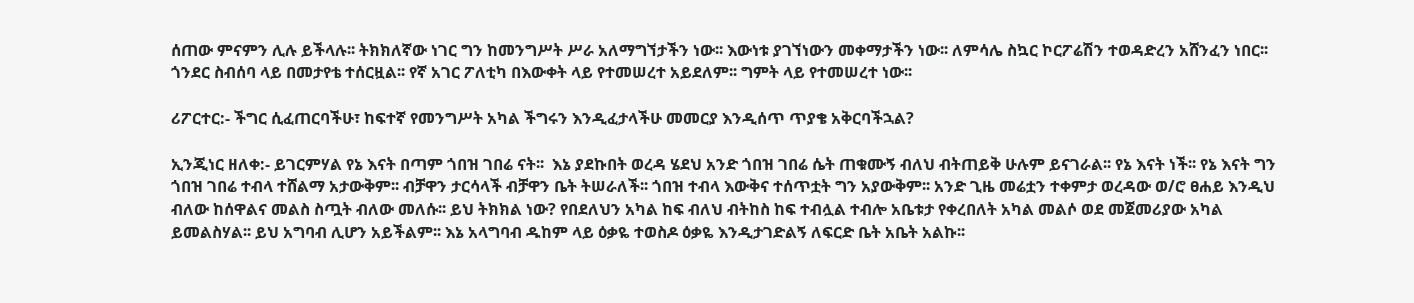ሰጠው ምናምን ሊሉ ይችላሉ፡፡ ትክክለኛው ነገር ግን ከመንግሥት ሥራ አለማግኘታችን ነው፡፡ እውነቱ ያገኘነውን መቀማታችን ነው፡፡ ለምሳሌ ስኳር ኮርፖሬሽን ተወዳድረን አሸንፈን ነበር፡፡ ጎንደር ስብሰባ ላይ በመታየቴ ተሰርዟል፡፡ የኛ አገር ፖለቲካ በእውቀት ላይ የተመሠረተ አይደለም፡፡ ግምት ላይ የተመሠረተ ነው፡፡

ሪፖርተር:- ችግር ሲፈጠርባችሁ፣ ከፍተኛ የመንግሥት አካል ችግሩን እንዲፈታላችሁ መመርያ እንዲሰጥ ጥያቄ አቅርባችኋል?

ኢንጂነር ዘለቀ:- ይገርምሃል የኔ እናት በጣም ጎበዝ ገበሬ ናት፡፡  እኔ ያደኩበት ወረዳ ሄደህ አንድ ጎበዝ ገበሬ ሴት ጠቁሙኝ ብለህ ብትጠይቅ ሁሉም ይናገራል፡፡ የኔ እናት ነች፡፡ የኔ እናት ግን ጎበዝ ገበሬ ተብላ ተሸልማ አታውቅም፡፡ ብቻዋን ታርሳላች ብቻዋን ቤት ትሠራለች፡፡ ጎበዝ ተብላ እውቅና ተሰጥቷት ግን አያውቅም፡፡ አንድ ጊዜ መሬቷን ተቀምታ ወረዳው ወ/ሮ ፀሐይ እንዲህ ብለው ከሰዋልና መልስ ስጧት ብለው መለሱ፡፡ ይህ ትክክል ነው? የበደለህን አካል ከፍ ብለህ ብትከስ ከፍ ተብሏል ተብሎ አቤቱታ የቀረበለት አካል መልሶ ወደ መጀመሪያው አካል ይመልስሃል፡፡ ይህ አግባብ ሊሆን አይችልም፡፡ እኔ አላግባብ ዱከም ላይ ዕቃዬ ተወስዶ ዕቃዬ እንዲታገድልኝ ለፍርድ ቤት አቤት አልኩ፡፡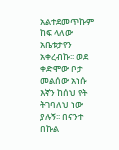አልተደመጥኩም ከፍ ላለው አቤቱታየን አቀረብኩ፡፡ ወደ ቀድሞው ቦታ መልሰው አነሱ እኛን ከሰህ የት ትገባለህ ነው ያሉኝ፡፡ በናንተ በኩል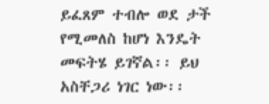ይፈጸም ተብሎ ወደ ታች የሚመለስ ከሆነ እንዴት መፍትሄ ይገኛል፡፡ ይህ አስቸጋሪ ነገር ነው፡፡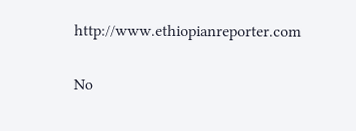http://www.ethiopianreporter.com

No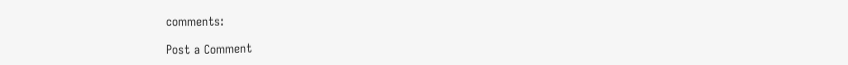comments:

Post a Comment